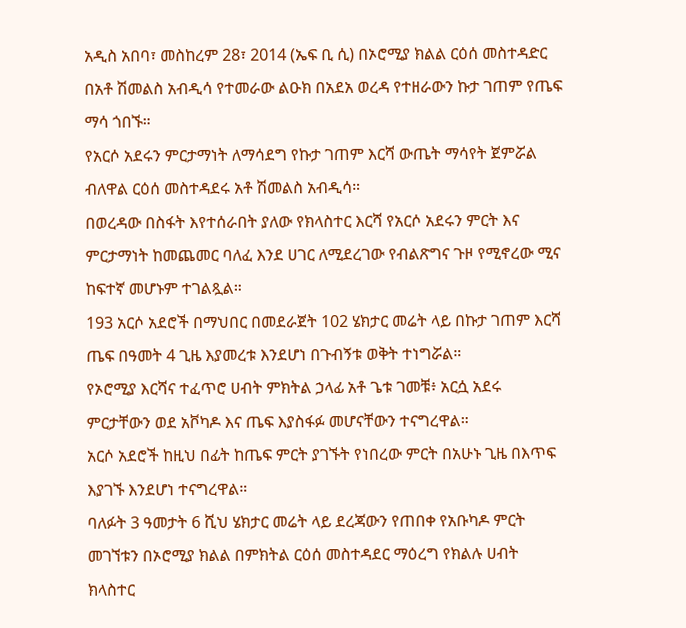አዲስ አበባ፣ መስከረም 28፣ 2014 (ኤፍ ቢ ሲ) በኦሮሚያ ክልል ርዕሰ መስተዳድር በአቶ ሽመልስ አብዲሳ የተመራው ልዑክ በአደአ ወረዳ የተዘራውን ኩታ ገጠም የጤፍ ማሳ ጎበኙ።
የአርሶ አደሩን ምርታማነት ለማሳደግ የኩታ ገጠም እርሻ ውጤት ማሳየት ጀምሯል ብለዋል ርዕሰ መስተዳደሩ አቶ ሽመልስ አብዲሳ።
በወረዳው በስፋት እየተሰራበት ያለው የክላስተር እርሻ የአርሶ አደሩን ምርት እና ምርታማነት ከመጨመር ባለፈ እንደ ሀገር ለሚደረገው የብልጽግና ጉዞ የሚኖረው ሚና ከፍተኛ መሆኑም ተገልጿል።
193 አርሶ አደሮች በማህበር በመደራጀት 102 ሄክታር መሬት ላይ በኩታ ገጠም እርሻ ጤፍ በዓመት 4 ጊዜ እያመረቱ እንደሆነ በጉብኝቱ ወቅት ተነግሯል።
የኦሮሚያ እርሻና ተፈጥሮ ሀብት ምክትል ኃላፊ አቶ ጌቱ ገመቹ፥ አርሷ አደሩ ምርታቸውን ወደ አቮካዶ እና ጤፍ እያስፋፉ መሆናቸውን ተናግረዋል።
አርሶ አደሮች ከዚህ በፊት ከጤፍ ምርት ያገኙት የነበረው ምርት በአሁኑ ጊዜ በእጥፍ እያገኙ እንደሆነ ተናግረዋል።
ባለፉት 3 ዓመታት 6 ሺህ ሄክታር መሬት ላይ ደረጃውን የጠበቀ የአቡካዶ ምርት መገኘቱን በኦሮሚያ ክልል በምክትል ርዕሰ መስተዳደር ማዕረግ የክልሉ ሀብት ክላስተር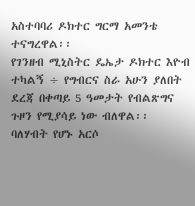አስተባባሪ ዶክተር ግርማ አመንቴ ተናግረዋል፡፡
የገንዘብ ሚኒስትር ዴኤታ ዶክተር እዮብ ተካልኝ ÷ የግብርና ስራ አሁን ያለበት ደረጃ በቀጣይ 5 ዓመታት የብልጽግና ጉዞን የሚያሳይ ነው ብለዋል፡፡
ባለሃብት የሆኑ አርሶ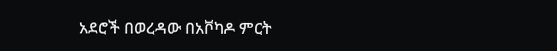አደሮች በወረዳው በአቮካዶ ምርት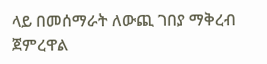ላይ በመሰማራት ለውጪ ገበያ ማቅረብ ጀምረዋል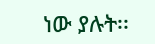ነው ያሉት፡፡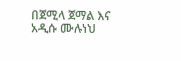በጀሚላ ጀማል እና አዲሱ ሙሉነህ